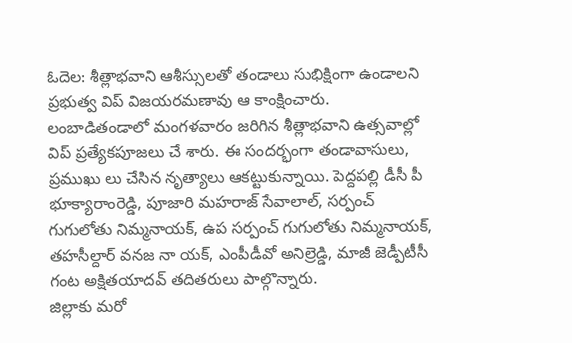ఓదెల: శీత్లాభవాని ఆశీస్సులతో తండాలు సుభిక్షింగా ఉండాలని ప్రభుత్వ విప్ విజయరమణావు ఆ కాంక్షించారు. లంబాడితండాలో మంగళవారం జరిగిన శీత్లాభవాని ఉత్సవాల్లో విప్ ప్రత్యేకపూజలు చే శారు. ఈ సందర్భంగా తండావాసులు, ప్రముఖు లు చేసిన నృత్యాలు ఆకట్టుకున్నాయి. పెద్దపల్లి డీసీ పీ భూక్యారాంరెడ్డి, పూజారి మహరాజ్ సేవాలాల్, సర్పంచ్ గుగులోతు నిమ్మనాయక్, ఉప సర్పంచ్ గుగులోతు నిమ్మనాయక్, తహసీల్దార్ వనజ నా యక్, ఎంపీడీవో అనిల్రెడ్డి, మాజీ జెడ్పీటీసీ గంట అక్షితయాదవ్ తదితరులు పాల్గొన్నారు.
జిల్లాకు మరో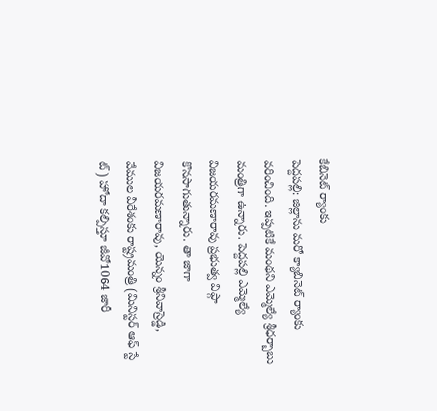కేబినెట్ ర్యాంకు
పెద్దపల్లి: జిల్లాను మరో క్యాబినెట్ ర్యాంకు వరించింది. ఇప్పటికే మంథని ఎమ్మెల్యే శ్రీధర్బాబు మంత్రిగా ఉన్నారు. పెద్దపల్లి ఎమ్మెల్యే విజయరమణారావు ప్రభుత్వ విప్గా కొనసాగుతున్నారు. తా జాగా విజయరమణారావు, యెన్నం శ్రీనివాస్రెడ్డి, వేముల వీరేశంకు రాష్ట్రమంత్రి (మినిస్టర్ ఆఫ్ స్టే ట్) హోదా కల్పిస్తూ జీవో1064 జారీ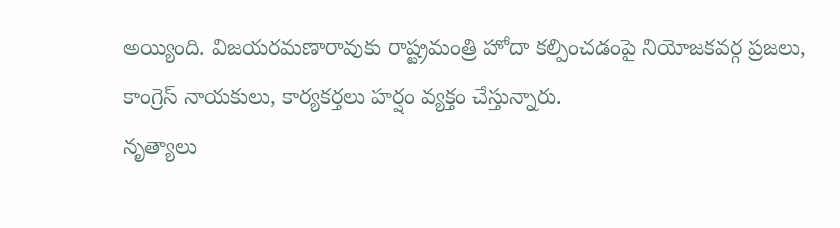అయ్యింది. విజయరమణారావుకు రాష్ట్రమంత్రి హోదా కల్పించడంపై నియోజకవర్గ ప్రజలు, కాంగ్రెస్ నాయకులు, కార్యకర్తలు హర్షం వ్యక్తం చేస్తున్నారు.
నృత్యాలు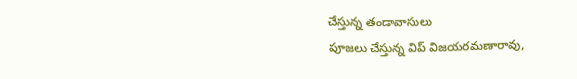చేస్తున్న తండావాసులు
పూజలు చేస్తున్న విప్ విజయరమణారావు,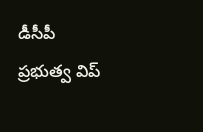డీసీపీ
ప్రభుత్వ విప్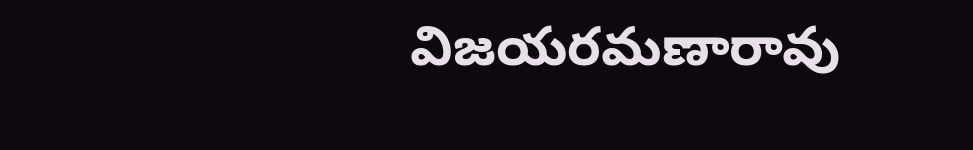విజయరమణారావు